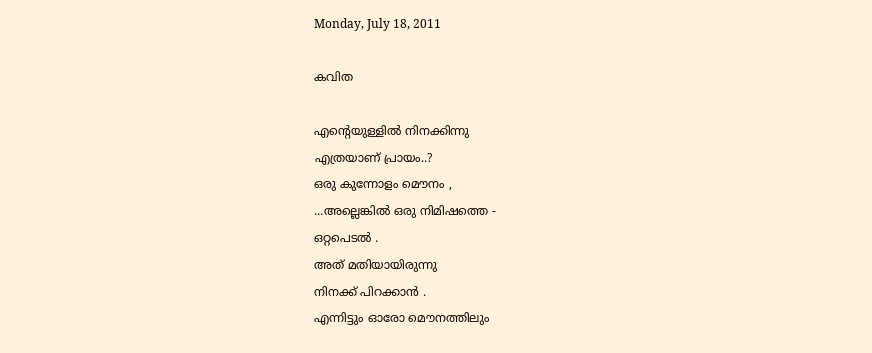Monday, July 18, 2011

കവിത

എന്റെയുള്ളില്‍ നിനക്കിന്നു
എത്രയാണ് പ്രായം..?
ഒരു കുന്നോളം മൌനം ,
...അല്ലെങ്കില്‍ ഒരു നിമിഷത്തെ -
ഒറ്റപെടല്‍ .
അത് മതിയായിരുന്നു
നിനക്ക് പിറക്കാന്‍ .
എന്നിട്ടും ഓരോ മൌനത്തിലും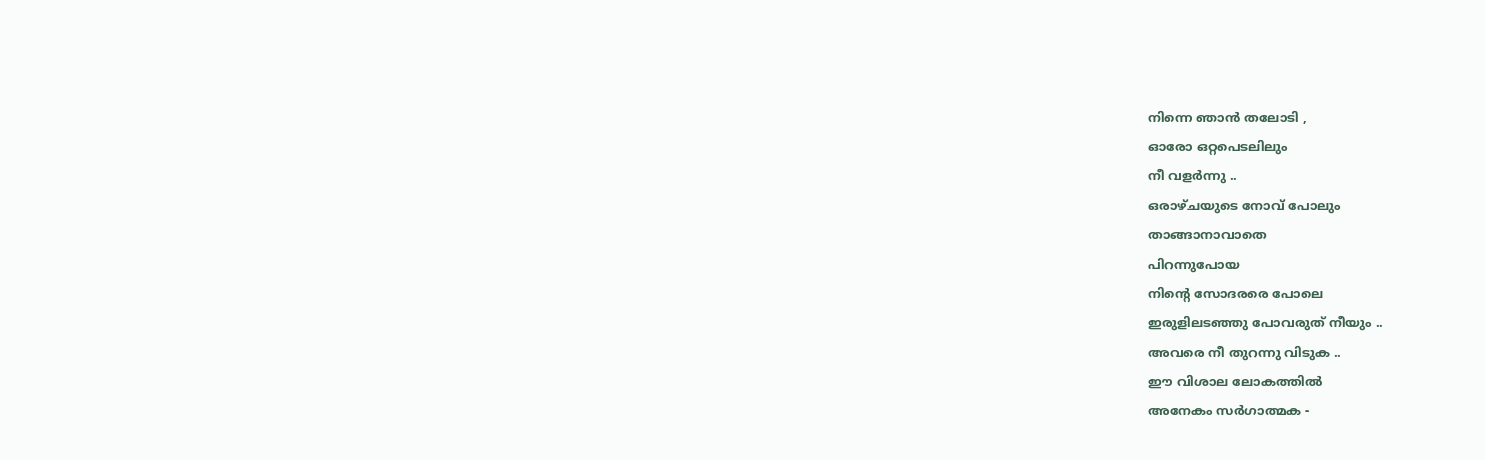നിന്നെ ഞാന്‍ തലോടി ,
ഓരോ ഒറ്റപെടലിലും
നീ വളര്‍ന്നു ..
ഒരാഴ്ചയുടെ നോവ്‌ പോലും
താങ്ങാനാവാതെ
പിറന്നുപോയ
നിന്റെ സോദരരെ പോലെ
ഇരുളിലടഞ്ഞു പോവരുത് നീയും ..
അവരെ നീ തുറന്നു വിടുക ..
ഈ വിശാല ലോകത്തില്‍
അനേകം സര്‍ഗാത്മക -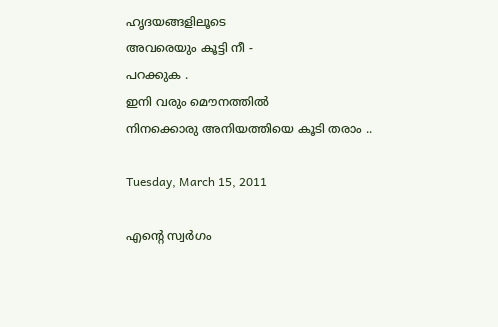ഹൃദയങ്ങളിലൂടെ
അവരെയും കൂട്ടി നീ -
പറക്കുക .
ഇനി വരും മൌനത്തില്‍
നിനക്കൊരു അനിയത്തിയെ കൂടി തരാം ..

Tuesday, March 15, 2011

എന്റെ സ്വര്‍ഗം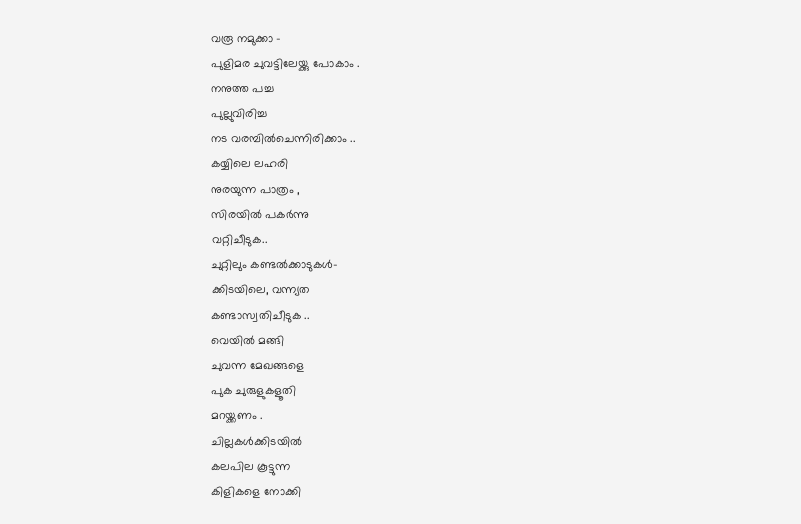വരൂ നമുക്കാ -
പുളിമര ചുവട്ടിലേയ്ക്കു പോകാം .
നനുത്ത പച്ച
പുല്ലുവിരിച്ച
നട വരമ്പില്‍ചെന്നിരിക്കാം ..
കയ്യിലെ ലഹരി
നുരയുന്ന പാത്രം ,
സിരയില്‍ പകര്‍ന്നു
വറ്റിചീടുക..
ചുറ്റിലും കണ്ടല്‍ക്കാടുകള്‍-
ക്കിടയിലെ, വന്ന്യത
കണ്ടാസ്വതിചീടുക ..
വെയില്‍ മങ്ങി
ചുവന്ന മേഖങ്ങളെ
പുക ചുരുളുകളൂതി
മറയ്ക്കണം .
ചില്ലകള്‍ക്കിടയില്‍
കലപില കൂട്ടുന്ന
കിളികളെ നോക്കി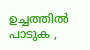ഉച്ചത്തില്‍ പാടുക ,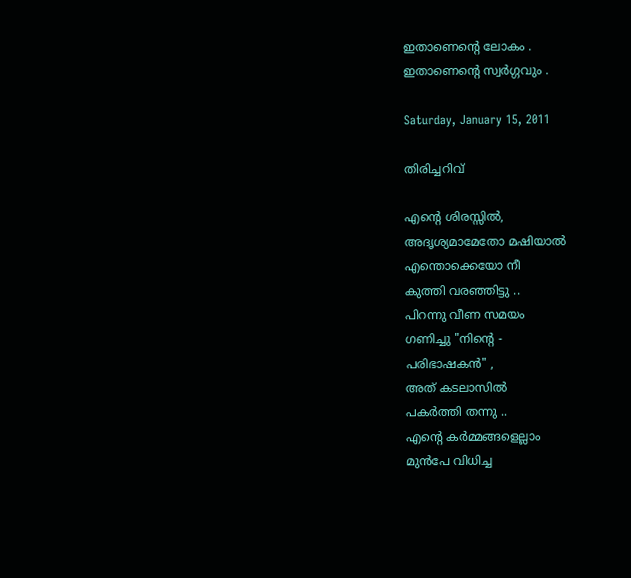ഇതാണെന്റെ ലോകം .
ഇതാണെന്റെ സ്വര്‍ഗ്ഗവും .

Saturday, January 15, 2011

തിരിച്ചറിവ്

എന്റെ ശിരസ്സില്‍,
അദൃശ്യമാമേതോ മഷിയാല്‍
എന്തൊക്കെയോ നീ
കുത്തി വരഞ്ഞിട്ടു ..
പിറന്നു വീണ സമയം
ഗണിച്ചു "നിന്റെ -
പരിഭാഷകന്‍" ,
അത് കടലാസില്‍
പകര്‍ത്തി തന്നു ..
എന്റെ കര്‍മ്മങ്ങളെല്ലാം
മുന്‍പേ വിധിച്ച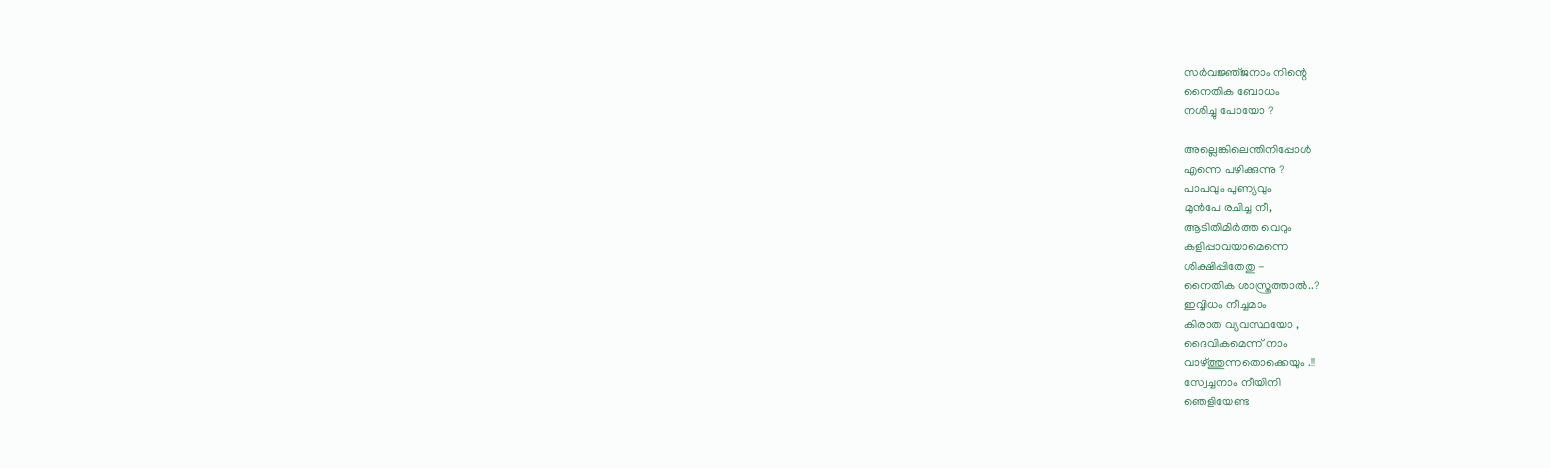സര്‍വജ്ഞ്ജനാം നിന്റെ
നൈതിക ബോധം
നശിച്ചു പോയോ ?

അല്ലെങ്കിലെന്തിനിപ്പോള്‍
എന്നെ പഴിക്കുന്നു ?
പാപവും പുണ്യവും
മുന്‍പേ രചിച്ച നീ,
ആടിതിമിര്‍ത്ത വെറും
കളിപ്പാവയാമെന്നെ
ശിക്ഷിപ്പിതേതു -
നൈതിക ശാസ്ത്രത്താല്‍..?
ഇവ്വിധം നീച്ചമാം
കിരാത വ്യവസ്ഥയോ ,
ദൈവികമെന്ന് നാം
വാഴ്ത്തുന്നതൊക്കെയും .!!
സ്വേച്ചനാം നീയിനി
ഞെളിയേണ്ട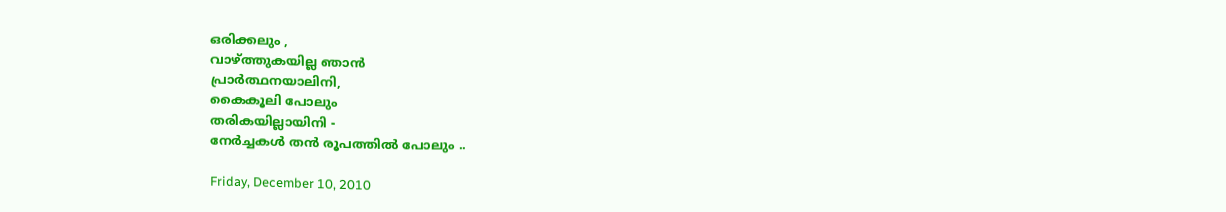ഒരിക്കലും ,
വാഴ്ത്തുകയില്ല ഞാന്‍
പ്രാര്‍ത്ഥനയാലിനി,
കൈകൂലി പോലും
തരികയില്ലായിനി -
നേര്‍ച്ചകള്‍ തന്‍ രൂപത്തില്‍ പോലും ..

Friday, December 10, 2010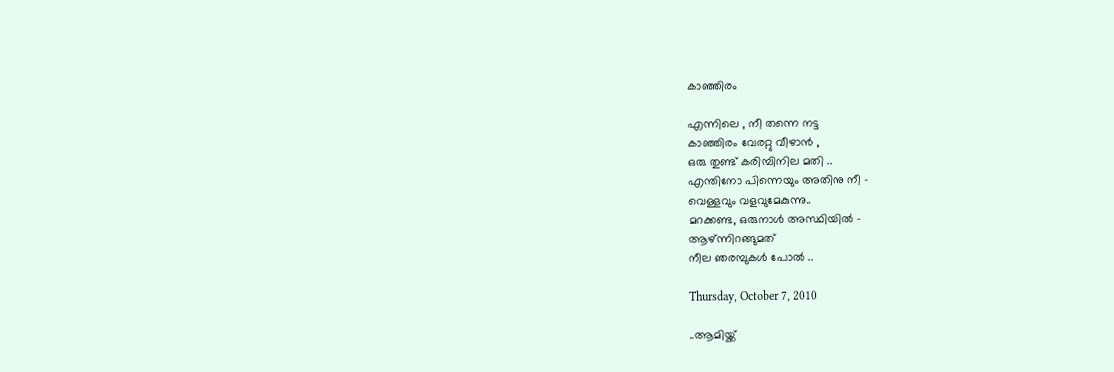കാഞ്ഞിരം

എന്നിലെ , നീ തന്നെ നട്ട
കാഞ്ഞിരം വേരറ്റു വീഴാന്‍ ,
ഒരു തുണ്ട് കരിമ്പിനില മതി ..
എന്തിനോ പിന്നെയും അതിനു നീ -
വെള്ളവും വളവുമേകുന്നു..
മറക്കണ്ട, ഒരുനാള്‍ അസ്ഥിയില്‍ -
ആഴ്ന്നിറങ്ങുമത്
നീല ഞരമ്പുകള്‍ പോല്‍ ..

Thursday, October 7, 2010

..ആമിയ്ക്ക്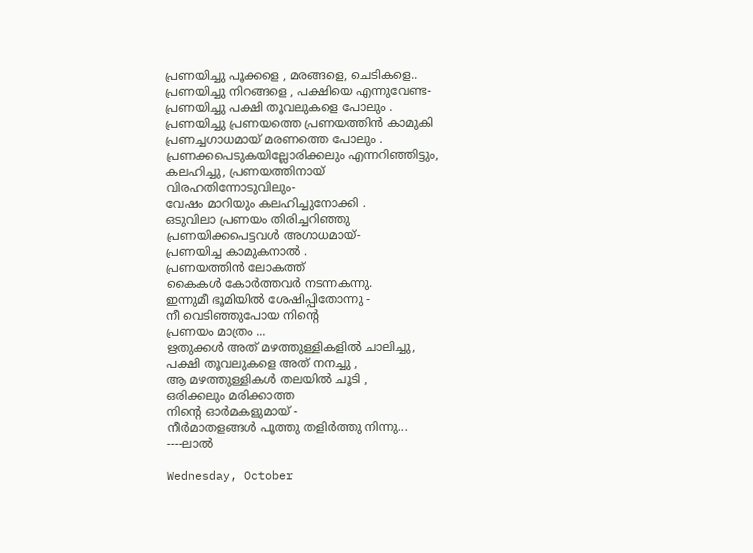പ്രണയിച്ചു പൂക്കളെ , മരങ്ങളെ, ചെടികളെ..
പ്രണയിച്ചു നിറങ്ങളെ , പക്ഷിയെ എന്നുവേണ്ട-
പ്രണയിച്ചു പക്ഷി തൂവലുകളെ പോലും .
പ്രണയിച്ചു പ്രണയത്തെ പ്രണയത്തിന്‍ കാമുകി
പ്രണച്ചഗാധമായ് മരണത്തെ പോലും .
പ്രണക്കപെടുകയില്ലോരിക്കലും എന്നറിഞ്ഞിട്ടും,
കലഹിച്ചു, പ്രണയത്തിനായ്‌
വിരഹതിന്നോടുവിലും-
വേഷം മാറിയും കലഹിച്ചുനോക്കി .
ഒടുവിലാ പ്രണയം തിരിച്ചറിഞ്ഞു
പ്രണയിക്കപെട്ടവള്‍ അഗാധമായ്-
പ്രണയിച്ച കാമുകനാല്‍ .
പ്രണയത്തിന്‍ ലോകത്ത്
കൈകള്‍ കോര്‍ത്തവര്‍ നടന്നകന്നു.
ഇന്നുമീ ഭൂമിയില്‍ ശേഷിപ്പിതോന്നു -
നീ വെടിഞ്ഞുപോയ നിന്റെ
പ്രണയം മാത്രം ...
ഋതുക്കള്‍ അത് മഴത്തുള്ളികളില്‍ ചാലിച്ചു,
പക്ഷി തൂവലുകളെ അത് നനച്ചു ,
ആ മഴത്തുള്ളികള്‍ തലയില്‍ ചൂടി ,
ഒരിക്കലും മരിക്കാത്ത
നിന്റെ ഓര്‍മകളുമായ് -
നീര്‍മാതളങ്ങള്‍ പൂത്തു തളിര്‍ത്തു നിന്നു...
----ലാല്‍

Wednesday, October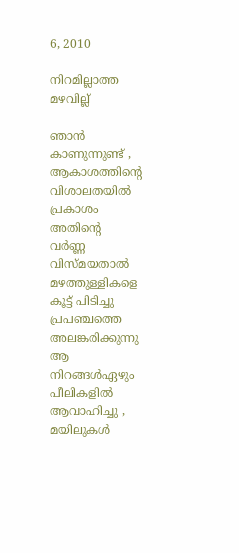6, 2010

നിറമില്ലാത്ത മഴവില്ല്

ഞാന്‍ കാണുന്നുണ്ട് ,
ആകാശത്തിന്റെ വിശാലതയില്‍
പ്രകാശം അതിന്റെ
വര്‍ണ്ണ വിസ്മയതാല്‍
മഴത്തുള്ളികളെ കൂട്ട് പിടിച്ചു
പ്രപഞ്ചത്തെ
അലങ്കരിക്കുന്നു
ആ നിറങ്ങള്‍ഏഴും
പീലികളില്‍ ആവാഹിച്ചു ,
മയിലുകള്‍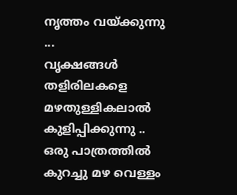നൃത്തം വയ്ക്കുന്നു ...
വൃക്ഷങ്ങള്‍ തളിരിലകളെ
മഴതുള്ളികലാല്‍ കുളിപ്പിക്കുന്നു ..
ഒരു പാത്രത്തില്‍
കുറച്ചു മഴ വെള്ളം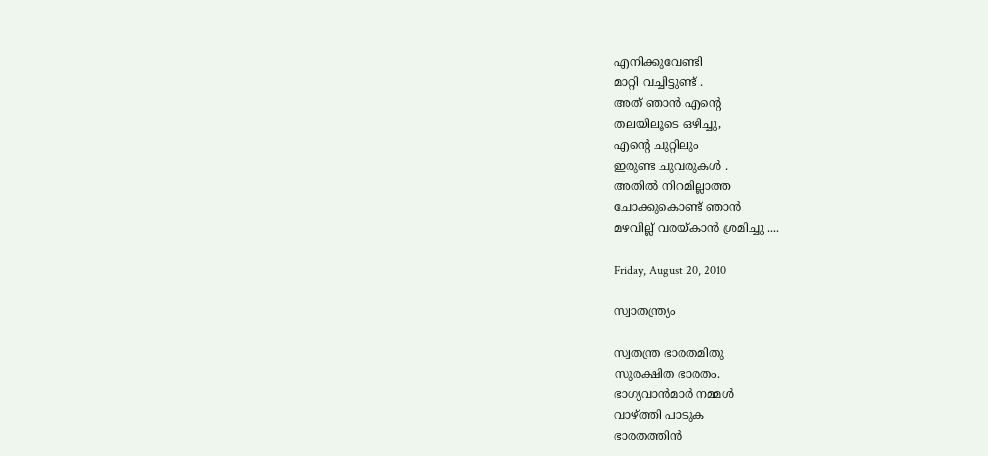എനിക്കുവേണ്ടി
മാറ്റി വച്ചിട്ടുണ്ട് .
അത് ഞാന്‍ എന്റെ
തലയിലൂടെ ഒഴിച്ചു,
എന്റെ ചുറ്റിലും
ഇരുണ്ട ചുവരുകള്‍ .
അതില്‍ നിറമില്ലാത്ത
ചോക്കുകൊണ്ട്‌ ഞാന്‍
മഴവില്ല് വരയ്കാന്‍ ശ്രമിച്ചു ....

Friday, August 20, 2010

സ്വാതന്ത്ര്യം

സ്വതന്ത്ര ഭാരതമിതു
സുരക്ഷിത ഭാരതം.
ഭാഗ്യവാന്‍മാര്‍ നമ്മള്‍
വാഴ്ത്തി പാടുക
ഭാരതത്തിന്‍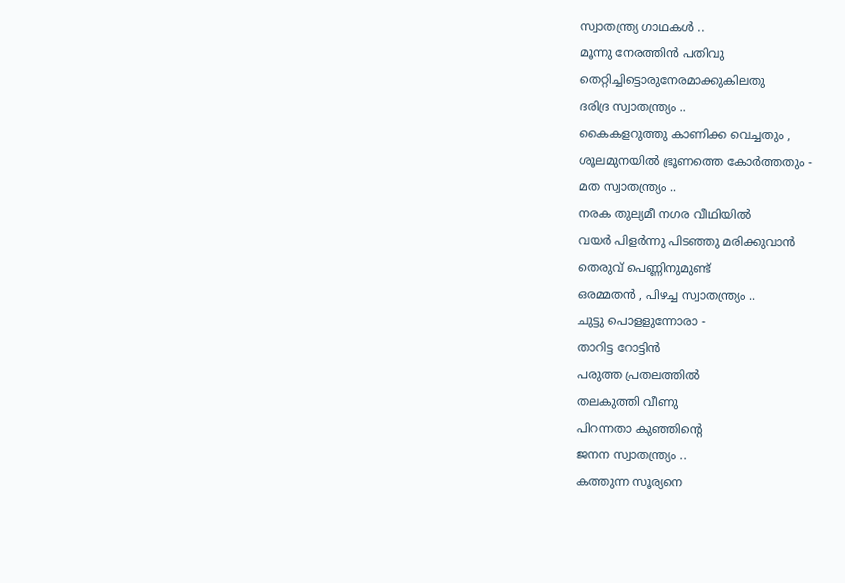സ്വാതന്ത്ര്യ ഗാഥകള്‍ ..
മൂന്നു നേരത്തിന്‍ പതിവു
തെറ്റിച്ചിട്ടൊരുനേരമാക്കുകിലതു
ദരിദ്ര സ്വാതന്ത്ര്യം ..
കൈകളറുത്തു കാണിക്ക വെച്ചതും ,
ശൂലമുനയില്‍ ഭ്രൂണത്തെ കോര്‍ത്തതും -
മത സ്വാതന്ത്ര്യം ..
നരക തുല്യമീ നഗര വീഥിയില്‍
വയര്‍ പിളര്‍ന്നു പിടഞ്ഞു മരിക്കുവാന്‍
തെരുവ് പെണ്ണിനുമുണ്ട്
ഒരമ്മതന്‍ , പിഴച്ച സ്വാതന്ത്ര്യം ..
ചുട്ടു പൊളളുന്നോരാ -
താറിട്ട റോട്ടിന്‍
പരുത്ത പ്രതലത്തില്‍
തലകുത്തി വീണു
പിറന്നതാ കുഞ്ഞിന്റെ
ജനന സ്വാതന്ത്ര്യം ..
കത്തുന്ന സൂര്യനെ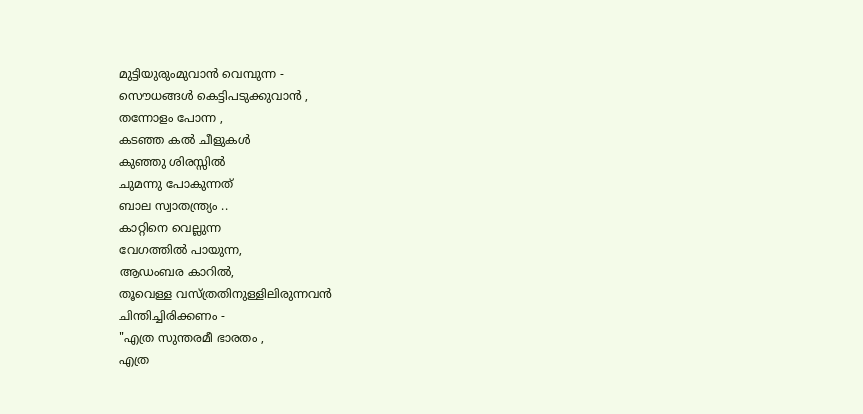മുട്ടിയുരുംമുവാന്‍ വെമ്പുന്ന -
സൌധങ്ങള്‍ കെട്ടിപടുക്കുവാന്‍ ,
തന്നോളം പോന്ന ,
കടഞ്ഞ കല്‍ ചീളുകള്‍
കുഞ്ഞു ശിരസ്സില്‍
ചുമന്നു പോകുന്നത്
ബാല സ്വാതന്ത്ര്യം ..
കാറ്റിനെ വെല്ലുന്ന
വേഗത്തില്‍ പായുന്ന,
ആഡംബര കാറില്‍,
തൂവെള്ള വസ്ത്രതിനുള്ളിലിരുന്നവന്‍
ചിന്തിച്ചിരിക്കണം -
"എത്ര സുന്തരമീ ഭാരതം ,
എത്ര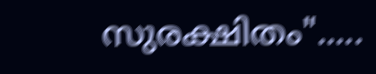സുരക്ഷിതം".....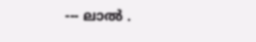--- ലാല്‍ .